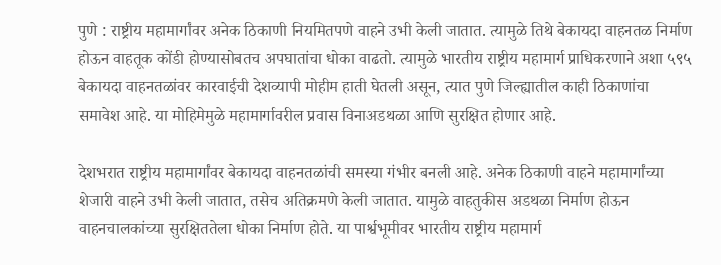पुणे : राष्ट्रीय महामार्गांवर अनेक ठिकाणी नियमितपणे वाहने उभी केली जातात. त्यामुळे तिथे बेकायदा वाहनतळ निर्माण होऊन वाहतूक कोंडी होण्यासोबतच अपघातांचा धोका वाढतो. त्यामुळे भारतीय राष्ट्रीय महामार्ग प्राधिकरणाने अशा ५९५ बेकायदा वाहनतळांवर कारवाईची देशव्यापी मोहीम हाती घेतली असून, त्यात पुणे जिल्ह्यातील काही ठिकाणांचा समावेश आहे. या मोहिमेमुळे महामार्गावरील प्रवास विनाअडथळा आणि सुरक्षित होणार आहे.

देशभरात राष्ट्रीय महामार्गांवर बेकायदा वाहनतळांची समस्या गंभीर बनली आहे. अनेक ठिकाणी वाहने महामार्गांच्या शेजारी वाहने उभी केली जातात, तसेच अतिक्रमणे केली जातात. यामुळे वाहतुकीस अडथळा निर्माण होऊन वाहनचालकांच्या सुरक्षिततेला धोका निर्माण होते. या पार्श्वभूमीवर भारतीय राष्ट्रीय महामार्ग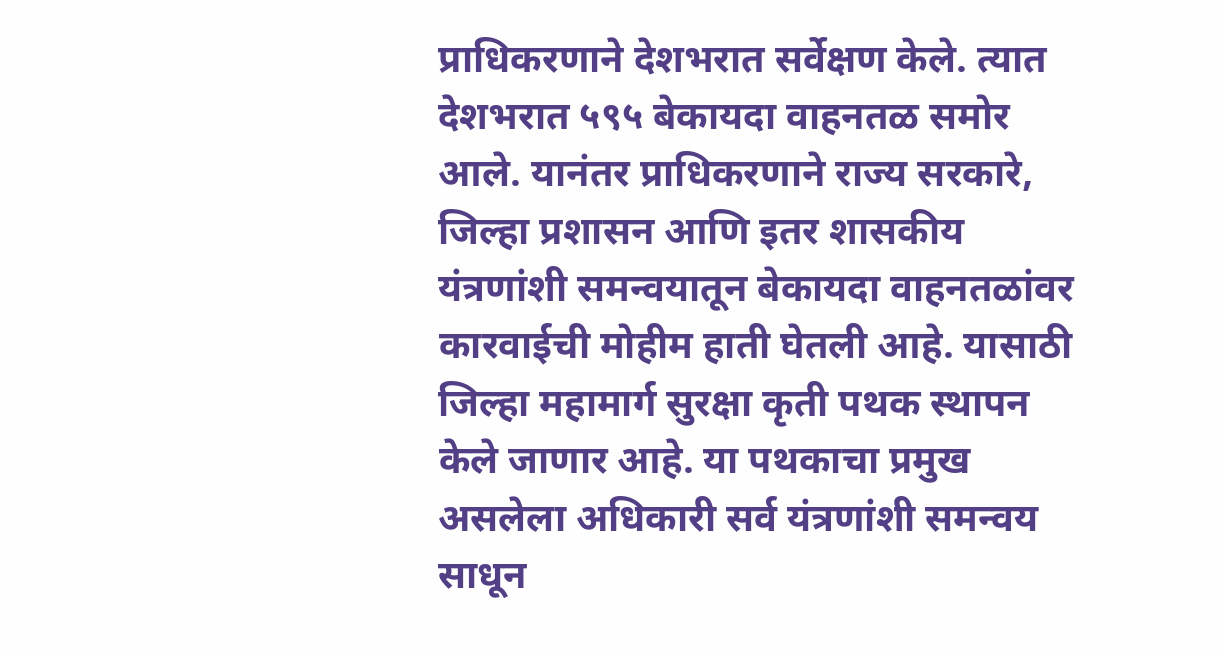प्राधिकरणाने देशभरात सर्वेक्षण केले. त्यात देशभरात ५९५ बेकायदा वाहनतळ समोर आले. यानंतर प्राधिकरणाने राज्य सरकारे, जिल्हा प्रशासन आणि इतर शासकीय यंत्रणांशी समन्वयातून बेकायदा वाहनतळांवर कारवाईची मोहीम हाती घेतली आहे. यासाठी जिल्हा महामार्ग सुरक्षा कृती पथक स्थापन केले जाणार आहे. या पथकाचा प्रमुख असलेला अधिकारी सर्व यंत्रणांशी समन्वय साधून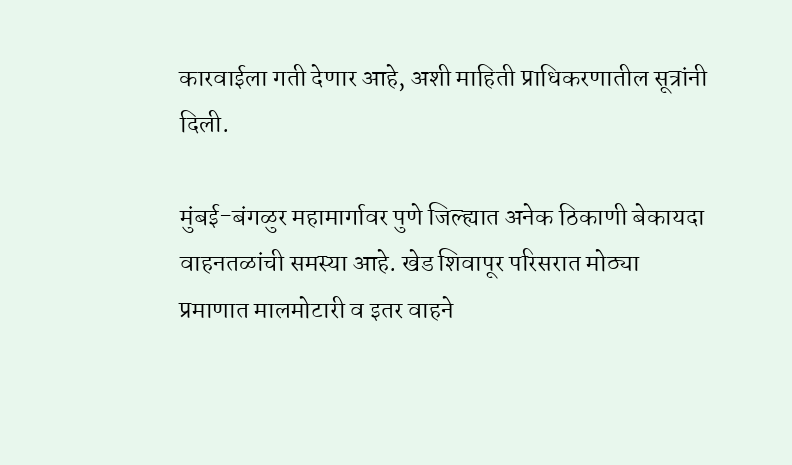कारवाईला गती देणार आहे, अशी माहिती प्राधिकरणातील सूत्रांनी दिली.

मुंबई-बंगळुर महामार्गावर पुणे जिल्ह्यात अनेक ठिकाणी बेकायदा वाहनतळांची समस्या आहे. खेड शिवापूर परिसरात मोठ्या प्रमाणात मालमोटारी व इतर वाहने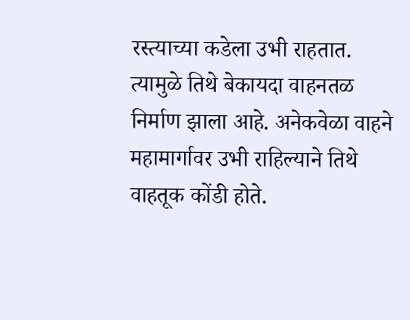रस्त्याच्या कडेला उभी राहतात. त्यामुळे तिथे बेकायदा वाहनतळ निर्माण झाला आहे. अनेकवेळा वाहने महामार्गावर उभी राहिल्याने तिथे वाहतूक कोंडी होते.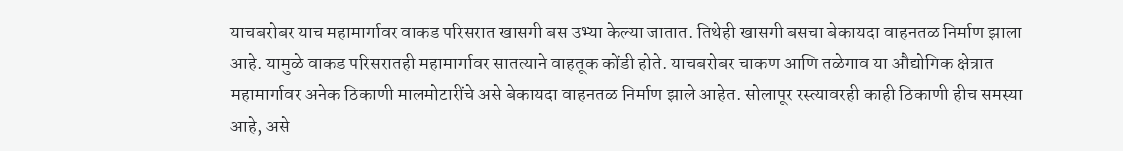याचबरोबर याच महामार्गावर वाकड परिसरात खासगी बस उभ्या केल्या जातात. तिथेही खासगी बसचा बेकायदा वाहनतळ निर्माण झाला आहे. यामुळे वाकड परिसरातही महामार्गावर सातत्याने वाहतूक कोंडी होते. याचबरोबर चाकण आणि तळेगाव या औद्योगिक क्षेत्रात महामार्गावर अनेक ठिकाणी मालमोटारींचे असे बेकायदा वाहनतळ निर्माण झाले आहेत. सोलापूर रस्त्यावरही काही ठिकाणी हीच समस्या आहे, असे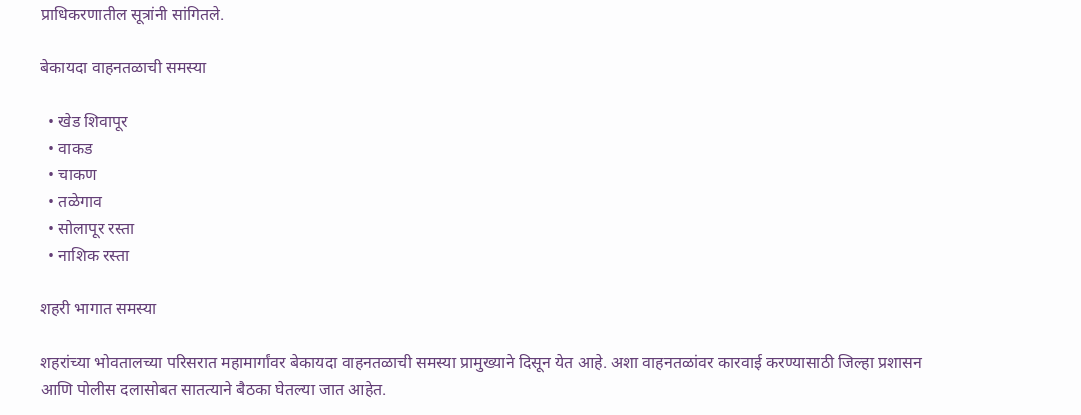प्राधिकरणातील सूत्रांनी सांगितले.

बेकायदा वाहनतळाची समस्या

  • खेड शिवापूर
  • वाकड
  • चाकण
  • तळेगाव
  • सोलापूर रस्ता
  • नाशिक रस्ता

शहरी भागात समस्या

शहरांच्या भोवतालच्या परिसरात महामार्गांवर बेकायदा वाहनतळाची समस्या प्रामुख्याने दिसून येत आहे. अशा वाहनतळांवर कारवाई करण्यासाठी जिल्हा प्रशासन आणि पोलीस दलासोबत सातत्याने बैठका घेतल्या जात आहेत.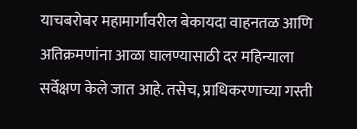याचबरोबर महामार्गांवरील बेकायदा वाहनतळ आणि अतिक्रमणांना आळा घालण्यासाठी दर महिन्याला सर्वेक्षण केले जात आहे. तसेच, प्राधिकरणाच्या गस्ती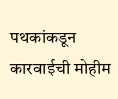पथकांकडून कारवाईची मोहीम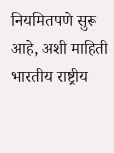नियमितपणे सुरू आहे, अशी माहिती भारतीय राष्ट्रीय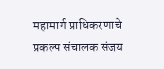महामार्ग प्राधिकरणाचे प्रकल्प संचालक संजय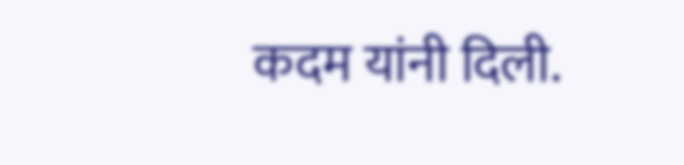कदम यांनी दिली.